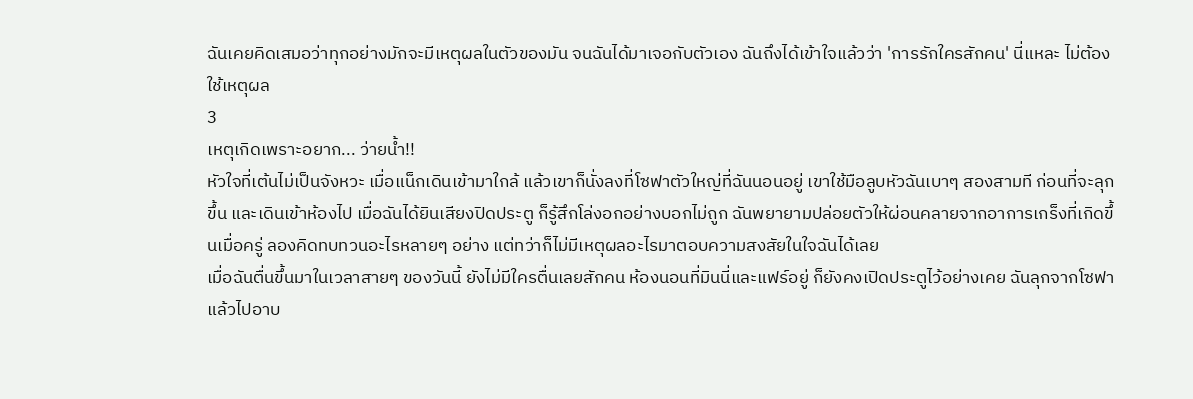ฉันเคยคิดเสมอว่าทุกอย่างมักจะมีเหตุผลในตัวของมัน จนฉันได้มาเจอกับตัวเอง ฉันถึงได้เข้าใจแล้วว่า 'การรักใครสักคน' นี่แหละ ไม่ต้องใช้เหตุผล
3
เหตุเกิดเพราะอยาก... ว่ายน้ำ!!
หัวใจที่เต้นไม่เป็นจังหวะ เมื่อแน็กเดินเข้ามาใกล้ แล้วเขาก็นั่งลงที่โซฟาตัวใหญ่ที่ฉันนอนอยู่ เขาใช้มือลูบหัวฉันเบาๆ สองสามที ก่อนที่จะลุกขึ้น และเดินเข้าห้องไป เมื่อฉันได้ยินเสียงปิดประตู ก็รู้สึกโล่งอกอย่างบอกไม่ถูก ฉันพยายามปล่อยตัวให้ผ่อนคลายจากอาการเกร็งที่เกิดขึ้นเมื่อครู่ ลองคิดทบทวนอะไรหลายๆ อย่าง แต่ทว่าก็ไม่มีเหตุผลอะไรมาตอบความสงสัยในใจฉันได้เลย
เมื่อฉันตื่นขึ้นมาในเวลาสายๆ ของวันนี้ ยังไม่มีใครตื่นเลยสักคน ห้องนอนที่มินนี่และแฟร์อยู่ ก็ยังคงเปิดประตูไว้อย่างเคย ฉันลุกจากโซฟาแล้วไปอาบ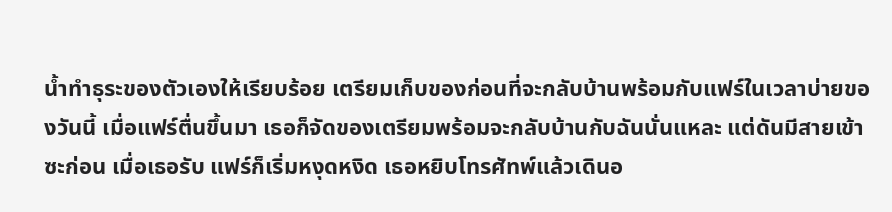น้ำทำธุระของตัวเองให้เรียบร้อย เตรียมเก็บของก่อนที่จะกลับบ้านพร้อมกับแฟร์ในเวลาบ่ายของวันนี้ เมื่อแฟร์ตื่นขึ้นมา เธอก็จัดของเตรียมพร้อมจะกลับบ้านกับฉันนั่นแหละ แต่ดันมีสายเข้าซะก่อน เมื่อเธอรับ แฟร์ก็เริ่มหงุดหงิด เธอหยิบโทรศัทพ์แล้วเดินอ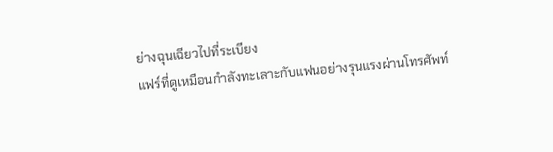ย่างฉุนเฉียวไปที่ระเบียง
แฟร์ที่ดูเหมือนกำลังทะเลาะกับแฟนอย่างรุนแรงผ่านโทรศัพท์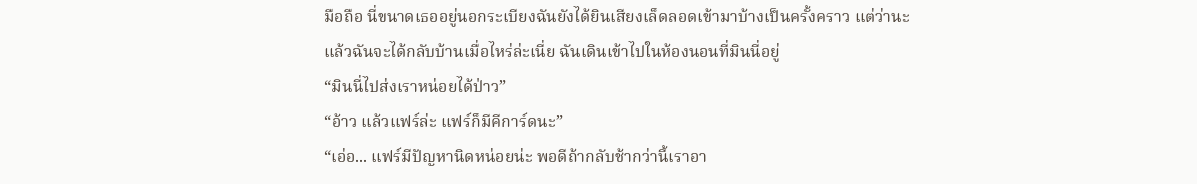มือถือ นี่ขนาดเธออยู่นอกระเบียงฉันยังได้ยินเสียงเล็ดลอดเข้ามาบ้างเป็นครั้งคราว แต่ว่านะ แล้วฉันจะได้กลับบ้านเมื่อไหร่ล่ะเนี่ย ฉันเดินเข้าไปในห้องนอนที่มินนี่อยู่
“มินนี่ไปส่งเราหน่อยได้ป่าว”
“อ้าว แล้วแฟร์ล่ะ แฟร์ก็มีคีการ์ดนะ”
“เอ่อ... แฟร์มีปัญหานิดหน่อยน่ะ พอดีถ้ากลับช้ากว่านี้เราอา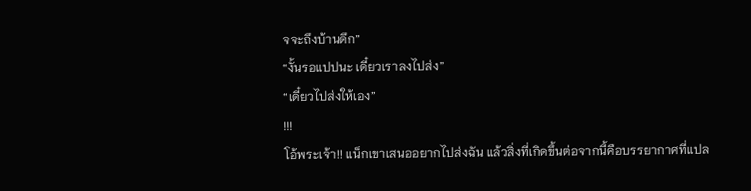จจะถึงบ้านดึก”
“งั้นรอแปปนะ เดี๋ยวเราลงไปส่ง”
“เดี๋ยวไปส่งให้เอง”
!!!
โอ้พระเจ้า!! แน็กเขาเสนออยากไปส่งฉัน แล้วสิ่งที่เกิดขึ้นต่อจากนี้คือบรรยากาศที่แปล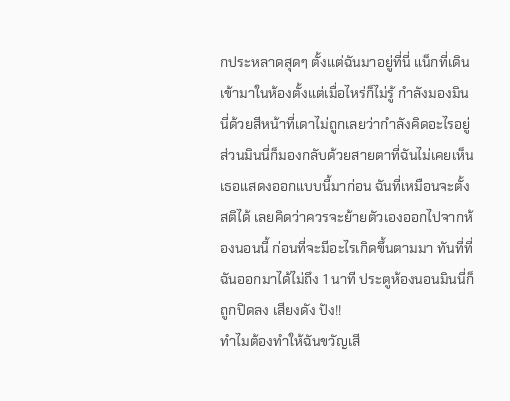กประหลาดสุดๆ ตั้งแต่ฉันมาอยู่ที่นี่ แน็กที่เดินเข้ามาในห้องตั้งแต่เมื่อไหร่ก็ไม่รู้ กำลังมองมินนี่ด้วยสีหน้าที่เดาไม่ถูกเลยว่ากำลังคิดอะไรอยู่ ส่วนมินนี่ก็มองกลับด้วยสายตาที่ฉันไม่เคยเห็นเธอแสดงออกแบบนี้มาก่อน ฉันที่เหมือนจะตั้งสติได้ เลยคิดว่าควรจะย้ายตัวเองออกไปจากห้องนอนนี้ ก่อนที่จะมีอะไรเกิดขึ้นตามมา ทันที่ที่ฉันออกมาได้ไม่ถึง 1 นาที ประตูห้องนอนมินนี่ก็ถูกปิดลง เสียงดัง ปัง!!
ทำไมต้องทำให้ฉันขวัญเสี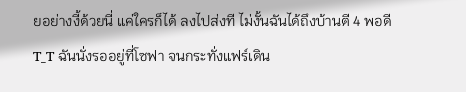ยอย่างงี้ด้วยนี่ แค่ใครก็ได้ ลงไปส่งที ไม่งั้นฉันได้ถึงบ้านตี 4 พอดี T_T ฉันนั่งรออยู่ที่โซฟา จนกระทั่งแฟร์เดิน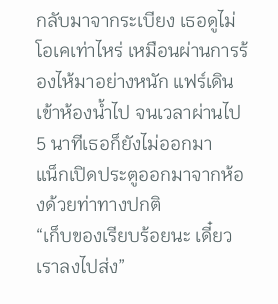กลับมาจากระเบียง เธอดูไม่โอเคเท่าไหร่ เหมือนผ่านการร้องไห้มาอย่างหนัก แฟร์เดินเข้าห้องน้ำไป จนเวลาผ่านไป 5 นาทีเธอก็ยังไม่ออกมา
แน็กเปิดประตูออกมาจากห้องด้วยท่าทางปกติ
“เก็บของเรียบร้อยนะ เดี๋ยวเราลงไปส่ง”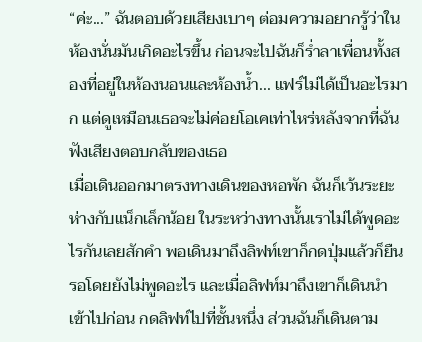“ค่ะ...” ฉันตอบด้วยเสียงเบาๆ ต่อมความอยากรู้ว่าในห้องนั่นมันเกิดอะไรขึ้น ก่อนจะไปฉันก็ร่ำลาเพื่อนทั้งสองที่อยู่ในห้องนอนและห้องน้ำ... แฟร์ไม่ได้เป็นอะไรมาก แต่ดูเหมือนเธอจะไม่ค่อยโอเคเท่าไหร่หลังจากที่ฉันฟังเสียงตอบกลับของเธอ
เมื่อเดินออกมาตรงทางเดินของหอพัก ฉันก็เว้นระยะห่างกับแน็กเล็กน้อย ในระหว่างทางนั้นเราไม่ได้พูดอะไรกันเลยสักคำ พอเดินมาถึงลิฟท์เขาก็กดปุ่มแล้วก็ยืนรอโดยยังไม่พูดอะไร และเมื่อลิฟท์มาถึงเขาก็เดินนำเข้าไปก่อน กดลิฟท์ไปที่ชั้นหนึ่ง ส่วนฉันก็เดินตาม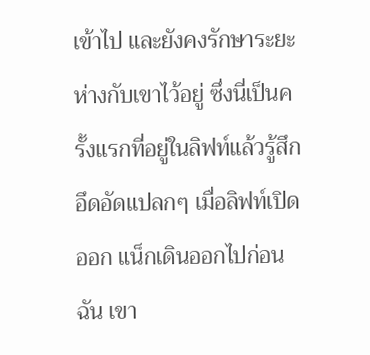เข้าไป และยังคงรักษาระยะห่างกับเขาไว้อยู่ ซึ่งนี่เป็นครั้งแรกที่อยู่ในลิฟท์แล้วรู้สึกอึดอัดแปลกๆ เมื่อลิฟท์เปิดออก แน็กเดินออกไปก่อนฉัน เขา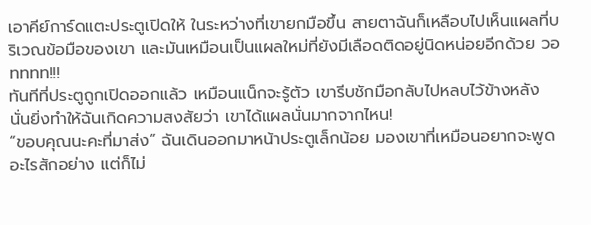เอาคีย์การ์ดแตะประตูเปิดให้ ในระหว่างที่เขายกมือขึ้น สายตาฉันก็เหลือบไปเห็นแผลที่บริเวณข้อมือของเขา และมันเหมือนเป็นแผลใหม่ที่ยังมีเลือดติดอยู่นิดหน่อยอีกด้วย วอทททท!!!
ทันทีที่ประตูถูกเปิดออกแล้ว เหมือนแน็กจะรู้ตัว เขารีบชักมือกลับไปหลบไว้ข้างหลัง นั่นยิ่งทำให้ฉันเกิดความสงสัยว่า เขาได้แผลนั่นมากจากไหน!
“ขอบคุณนะคะที่มาส่ง” ฉันเดินออกมาหน้าประตูเล็กน้อย มองเขาที่เหมือนอยากจะพูดอะไรสักอย่าง แต่ก็ไม่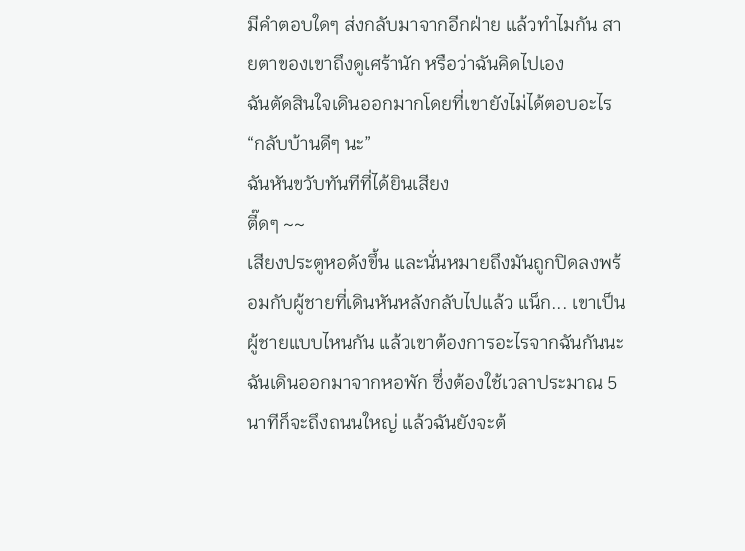มีคำตอบใดๆ ส่งกลับมาจากอีกฝ่าย แล้วทำไมกัน สายตาของเขาถึงดูเศร้านัก หรือว่าฉันคิดไปเอง
ฉันตัดสินใจเดินออกมากโดยที่เขายังไม่ได้ตอบอะไร
“กลับบ้านดีๆ นะ”
ฉันหันขวับทันทีที่ได้ยินเสียง
ตี๊ดๆ ~~
เสียงประตูหอดังขึ้น และนั่นหมายถึงมันถูกปิดลงพร้อมกับผู้ชายที่เดินหันหลังกลับไปแล้ว แน็ก... เขาเป็นผู้ชายแบบไหนกัน แล้วเขาต้องการอะไรจากฉันกันนะ
ฉันเดินออกมาจากหอพัก ซึ่งต้องใช้เวลาประมาณ 5 นาทีก็จะถึงถนนใหญ่ แล้วฉันยังจะต้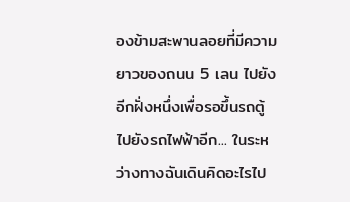องข้ามสะพานลอยที่มีความยาวของถนน 5 เลน ไปยังอีกฝั่งหนึ่งเพื่อรอขึ้นรถตู้ไปยังรถไฟฟ้าอีก... ในระหว่างทางฉันเดินคิดอะไรไป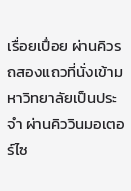เรื่อยเปื่อย ผ่านคิวรถสองแถวที่นั่งเข้ามหาวิทยาลัยเป็นประจำ ผ่านคิววินมอเตอร์ไซ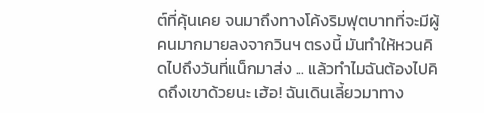ต์ที่คุ้นเคย จนมาถึงทางโค้งริมฟุตบาทที่จะมีผู้คนมากมายลงจากวินฯ ตรงนี้ มันทำให้หวนคิดไปถึงวันที่แน็กมาส่ง ... แล้วทำไมฉันต้องไปคิดถึงเขาด้วยนะ เฮ้อ! ฉันเดินเลี้ยวมาทาง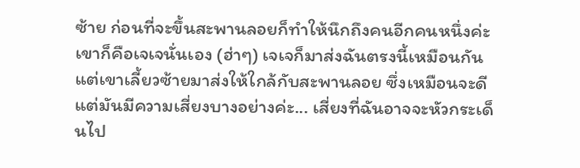ซ้าย ก่อนที่จะขึ้นสะพานลอยก็ทำให้นึกถึงคนอีกคนหนึ่งค่ะ เขาก็คือเจเจนั่นเอง (ฮ่าๆ) เจเจก็มาส่งฉันตรงนี้เหมือนกันแต่เขาเลี้ยวซ้ายมาส่งให้ใกล้กับสะพานลอย ซึ่งเหมือนจะดีแต่มันมีความเสี่ยงบางอย่างค่ะ... เสี่ยงที่ฉันอาจจะหัวกระเด็นไป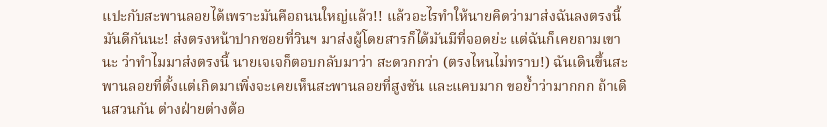แปะกับสะพานลอยได้เพราะมันคือถนนใหญ่แล้ว!! แล้วอะไรทำให้นายคิดว่ามาส่งฉันลงตรงนี้มันดีกันนะ! ส่งตรงหน้าปากซอยที่วินฯ มาส่งผู้โดยสารก็ได้มันมีที่จอดย่ะ แต่ฉันก็เคยถามเขานะ ว่าทำไมมาส่งตรงนี้ นายเจเจก็ตอบกลับมาว่า สะดวกกว่า (ตรงไหนไม่ทราบ!) ฉันเดินขึ้นสะพานลอยที่ตั้งแต่เกิดมาเพิ่งจะเคยเห็นสะพานลอยที่สูงชัน และแคบมาก ขอย้ำว่ามากกก ถ้าเดินสวนกัน ต่างฝ่ายต่างต้อ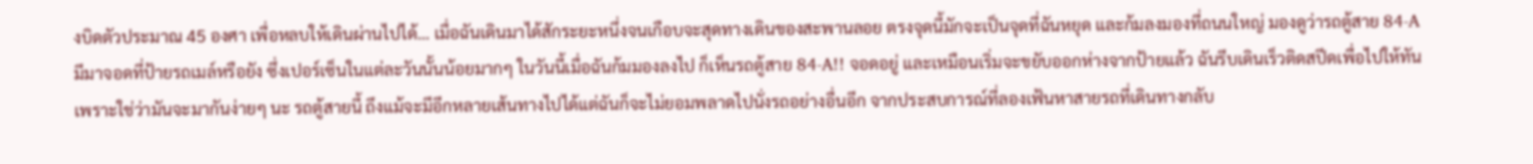งบิดตัวประมาณ 45 องศา เพื่อหลบให้เดินผ่านไปได้... เมื่อฉันเดินมาได้สักระยะหนึ่งจนเกือบจะสุดทางเดินของสะพานลอย ตรงจุดนี้มักจะเป็นจุดที่ฉันหยุด และก้มลงมองที่ถนนใหญ่ มองดูว่ารถตู้สาย 84-A มีมาจอดที่ป้ายรถเมล์หรือยัง ซึ่งเปอร์เซ็นในแต่ละวันนั้นน้อยมากๆ ในวันนี้เมื่อฉันก้มมองลงไป ก็เห็นรถตู้สาย 84-A!! จอดอยู่ และเหมือนเริ่มจะขยับออกห่างจากป้ายแล้ว ฉันรีบเดินเร็วติดสปีดเพื่อไปให้ทัน เพราะใช่ว่ามันจะมากันง่ายๆ นะ รถตู้สายนี้ ถึงแม้จะมีอีกหลายเส้นทางไปได้แต่ฉันก็จะไม่ยอมพลาดไปนั่งรถอย่างอื่นอีก จากประสบการณ์ที่ลองเฟ้นหาสายรถที่เดินทางกลับ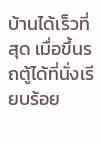บ้านได้เร็วที่สุด เมื่อขึ้นรถตู้ได้ที่นั่งเรียบร้อย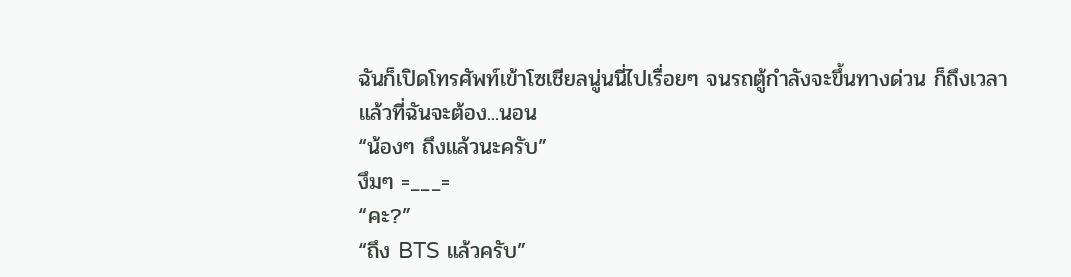ฉันก็เปิดโทรศัพท์เข้าโซเชียลนู่นนี่ไปเรื่อยๆ จนรถตู้กำลังจะขึ้นทางด่วน ก็ถึงเวลาแล้วที่ฉันจะต้อง...นอน
“น้องๆ ถึงแล้วนะครับ”
งึมๆ =___=
“คะ?”
“ถึง BTS แล้วครับ”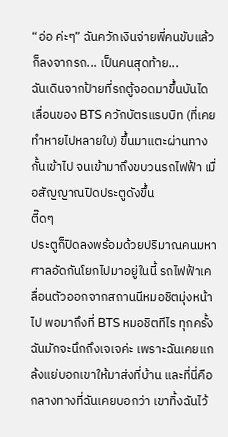“อ่อ ค่ะๆ” ฉันควักเงินจ่ายพี่คนขับแล้วก็ลงจากรถ... เป็นคนสุดท้าย...
ฉันเดินจากป้ายที่รถตู้จอดมาขึ้นบันไดเลื่อนของ BTS ควักบัตรแรบบิท (ที่เคยทำหายไปหลายใบ) ขึ้นมาแตะผ่านทางกั้นเข้าไป จนเข้ามาถึงขบวนรถไฟฟ้า เมื่อสัญญาณปิดประตูดังขึ้น
ตี๊ดๆ
ประตูก็ปิดลงพร้อมด้วยปริมาณคนมหาศาลอัดกันโยกไปมาอยู่ในนี้ รถไฟฟ้าเคลื่อนตัวออกจากสถานนีหมอชิตมุ่งหน้าไป พอมาถึงที่ BTS หมอชิตทีไร ทุกครั้งฉันมักจะนึกถึงเจเจค่ะ เพราะฉันเคยแกล้งแย่บอกเขาให้มาส่งที่บ้าน และที่นี่คือกลางทางที่ฉันเคยบอกว่า เขาทิ้งฉันไว้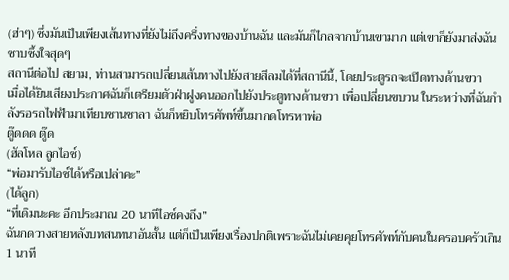(ฮ่าๆ) ซึ่งมันเป็นเพียงเส้นทางที่ยังไม่ถึงครึ่งทางของบ้านฉัน และมันก็ไกลจากบ้านเขามาก แต่เขาก็ยังมาส่งฉัน ซาบซึ้งใจสุดๆ
สถานีต่อไป สยาม, ท่านสามารถเปลี่ยนเส้นทางไปยังสายสีลมได้ที่สถานีนี้, โดยประตูรถจะเปิดทางด้านขวา
เมื่อได้ยินเสียงประกาศฉันก็เตรียมตัวฝ่าฝูงคนออกไปยังประตูทางด้านขวา เพื่อเปลี่ยนขบวน ในระหว่างที่ฉันกำลังรอรถไฟฟ้ามาเทียบชานชาลา ฉันก็หยิบโทรศัพท์ขึ้นมากดโทรหาพ่อ
ตู๊ดดด ตู๊ด
(ฮัลโหล ลูกไอซ์)
“พ่อมารับไอซ์ได้หรือเปล่าคะ”
(ได้ลูก)
“ที่เดิมนะคะ อีกประมาณ 20 นาทีไอซ์คงถึง”
ฉันกดวางสายหลังบทสนทนาอันสั้น แต่ก็เป็นเพียงเรื่องปกติเพราะฉันไม่เคยคุยโทรศัพท์กับคนในครอบครัวเกิน 1 นาที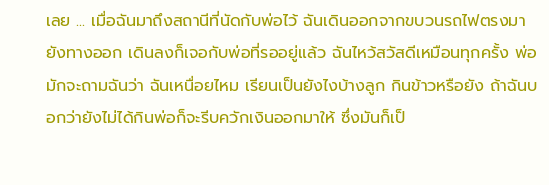เลย ... เมื่อฉันมาถึงสถานีที่นัดกับพ่อไว้ ฉันเดินออกจากขบวนรถไฟตรงมายังทางออก เดินลงก็เจอกับพ่อที่รออยู่แล้ว ฉันไหว้สวัสดีเหมือนทุกครั้ง พ่อมักจะถามฉันว่า ฉันเหนื่อยไหม เรียนเป็นยังไงบ้างลูก กินข้าวหรือยัง ถ้าฉันบอกว่ายังไม่ได้กินพ่อก็จะรีบควักเงินออกมาให้ ซึ่งมันก็เป็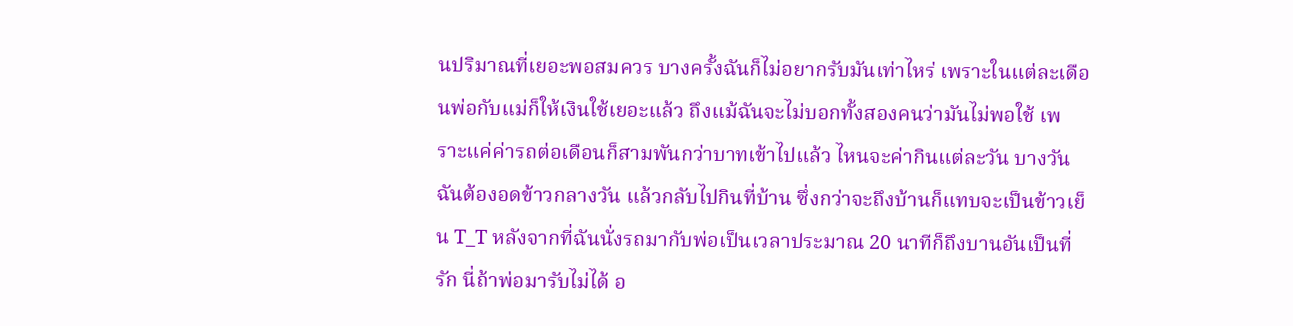นปริมาณที่เยอะพอสมควร บางครั้งฉันก็ไม่อยากรับมันเท่าไหร่ เพราะในแต่ละเดือนพ่อกับแม่ก็ให้เงินใช้เยอะแล้ว ถึงแม้ฉันจะไม่บอกทั้งสองคนว่ามันไม่พอใช้ เพราะแค่ค่ารถต่อเดือนก็สามพันกว่าบาทเข้าไปแล้ว ไหนจะค่ากินแต่ละวัน บางวันฉันต้องอดข้าวกลางวัน แล้วกลับไปกินที่บ้าน ซึ่งกว่าจะถึงบ้านก็แทบจะเป็นข้าวเย็น T_T หลังจากที่ฉันนั่งรถมากับพ่อเป็นเวลาประมาณ 20 นาทีก็ถึงบานอันเป็นที่รัก นี่ถ้าพ่อมารับไม่ได้ อ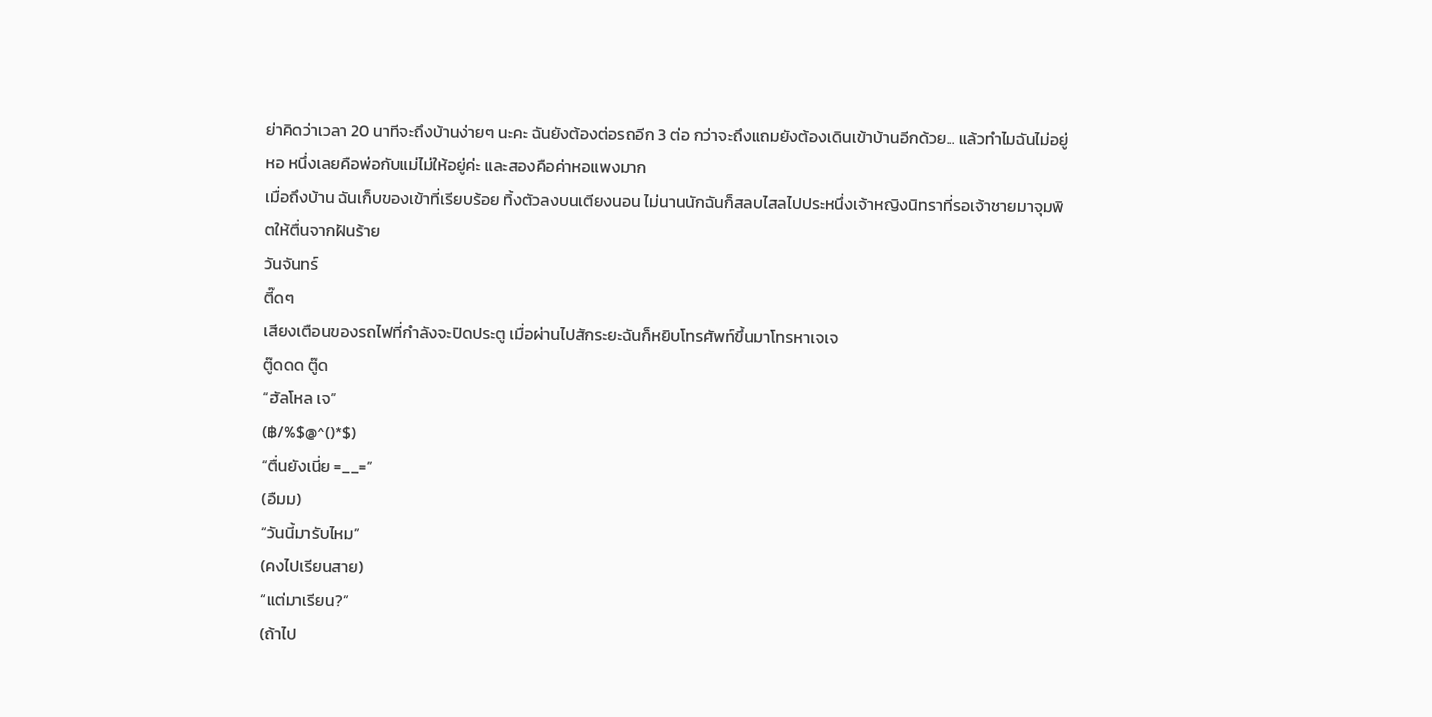ย่าคิดว่าเวลา 20 นาทีจะถึงบ้านง่ายๆ นะคะ ฉันยังต้องต่อรถอีก 3 ต่อ กว่าจะถึงแถมยังต้องเดินเข้าบ้านอีกด้วย... แล้วทำไมฉันไม่อยู่หอ หนึ่งเลยคือพ่อกับแม่ไม่ให้อยู่ค่ะ และสองคือค่าหอแพงมาก
เมื่อถึงบ้าน ฉันเก็บของเข้าที่เรียบร้อย ทิ้งตัวลงบนเตียงนอน ไม่นานนักฉันก็สลบไสลไปประหนึ่งเจ้าหญิงนิทราที่รอเจ้าชายมาจุมพิตให้ตื่นจากฝันร้าย
วันจันทร์
ตี๊ดๆ
เสียงเตือนของรถไฟที่กำลังจะปิดประตู เมื่อผ่านไปสักระยะฉันก็หยิบโทรศัพท์ขึ้นมาโทรหาเจเจ
ตู๊ดดด ตู๊ด
“ฮัลโหล เจ”
(฿/%$@^()*$)
“ตื่นยังเนี่ย =__=”
(อืมม)
“วันนี้มารับไหม”
(คงไปเรียนสาย)
“แต่มาเรียน?”
(ถ้าไป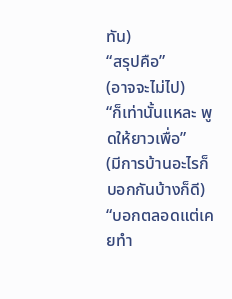ทัน)
“สรุปคือ”
(อาจจะไม่ไป)
“ก็เท่านั้นแหละ พูดให้ยาวเพื่อ”
(มีการบ้านอะไรก็บอกกันบ้างก็ดี)
“บอกตลอดแต่เคยทำ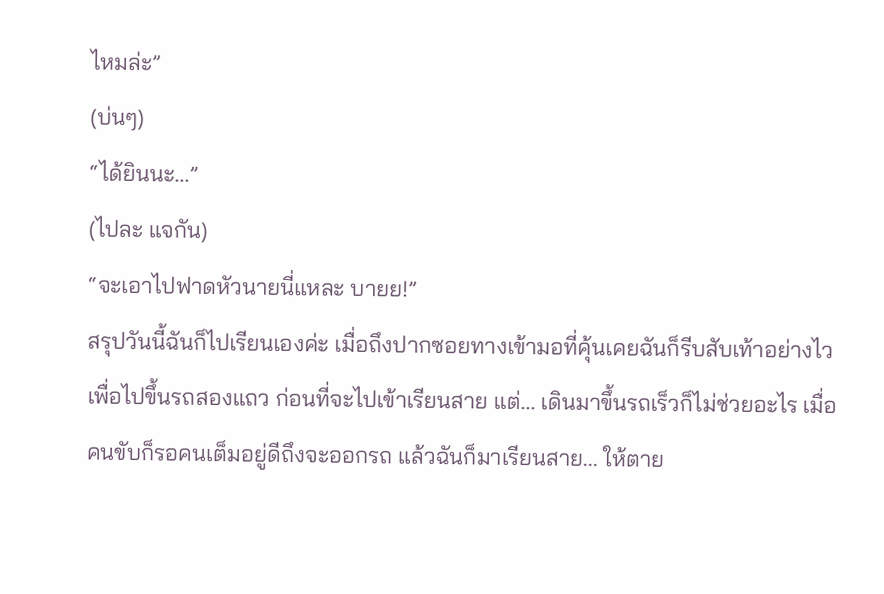ไหมล่ะ”
(บ่นๆ)
“ได้ยินนะ...”
(ไปละ แจกัน)
“จะเอาไปฟาดหัวนายนี่แหละ บายย!”
สรุปวันนี้ฉันก็ไปเรียนเองค่ะ เมื่อถึงปากซอยทางเข้ามอที่คุ้นเคยฉันก็รีบสับเท้าอย่างไวเพื่อไปขึ้นรถสองแถว ก่อนที่จะไปเข้าเรียนสาย แต่... เดินมาขึ้นรถเร็วก็ไม่ช่วยอะไร เมื่อคนขับก็รอคนเต็มอยู่ดีถึงจะออกรถ แล้วฉันก็มาเรียนสาย... ให้ตาย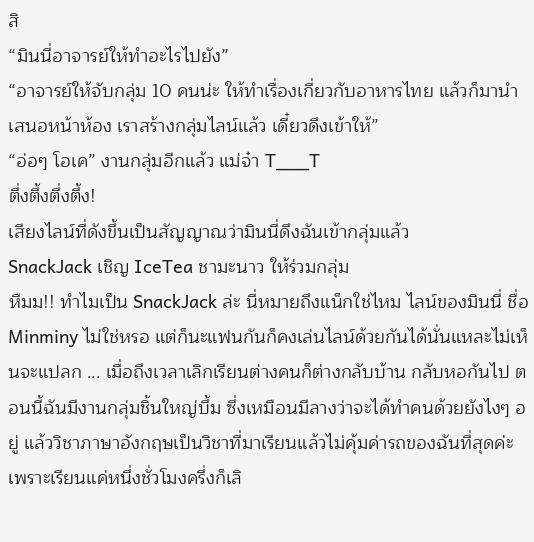สิ
“มินนี่อาจารย์ให้ทำอะไรไปยัง”
“อาจารย์ให้จับกลุ่ม 10 คนน่ะ ให้ทำเรื่องเกี่ยวกับอาหารไทย แล้วก็มานำเสนอหน้าห้อง เราสร้างกลุ่มไลน์แล้ว เดี๋ยวดึงเข้าให้”
“อ่อๆ โอเค” งานกลุ่มอีกแล้ว แม่จ๋า T___T
ตึ่งตึ้งตึ่งตึ้ง!
เสียงไลน์ที่ดังขึ้นเป็นสัญญาณว่ามินนี่ดึงฉันเข้ากลุ่มแล้ว
SnackJack เชิญ IceTea ชามะนาว ให้ร่วมกลุ่ม
หืมม!! ทำไมเป็น SnackJack ล่ะ นี่หมายถึงแน็กใช่ไหม ไลน์ของมินนี่ ชื่อ Minminy ไม่ใช่หรอ แต่ก็นะแฟนกันก็คงเล่นไลน์ด้วยกันได้นั่นแหละไม่เห็นจะแปลก ... เมื่อถึงเวลาเลิกเรียนต่างคนก็ต่างกลับบ้าน กลับหอกันไป ตอนนี้ฉันมีงานกลุ่มชิ้นใหญ่บึ้ม ซึ่งเหมือนมีลางว่าจะได้ทำคนด้วยยังไงๆ อยู่ แล้ววิชาภาษาอังกฤษเป็นวิชาที่มาเรียนแล้วไม่คุ้มค่ารถของฉันที่สุดค่ะ เพราะเรียนแค่หนึ่งชั่วโมงครึ่งก็เลิ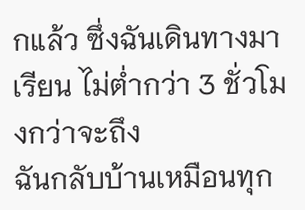กแล้ว ซึ่งฉันเดินทางมาเรียน ไม่ต่ำกว่า 3 ชั่วโมงกว่าจะถึง
ฉันกลับบ้านเหมือนทุก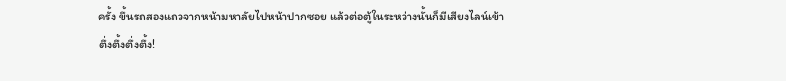ครั้ง ขึ้นรถสองแถวจากหน้ามหาลัยไปหน้าปากซอย แล้วต่อตู้ในระหว่างนั้นก็มีเสียงไลน์เข้า
ตึ่งตึ้งตึ่งตึ้ง!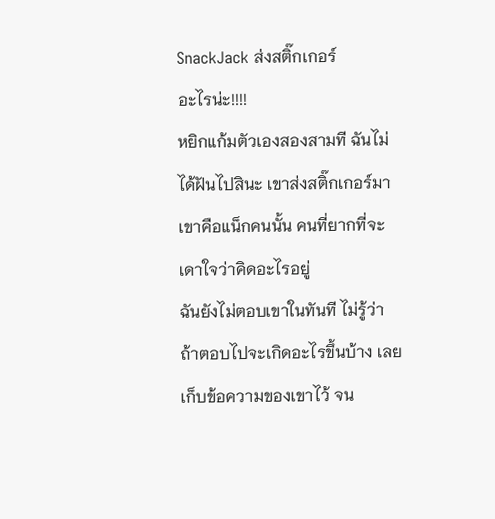SnackJack ส่งสติ๊กเกอร์
อะไรน่ะ!!!!
หยิกแก้มตัวเองสองสามที ฉันไม่ได้ฝันไปสินะ เขาส่งสติ๊กเกอร์มา เขาคือแน็กคนนั้น คนที่ยากที่จะเดาใจว่าคิดอะไรอยู่
ฉันยังไม่ตอบเขาในทันที ไม่รู้ว่าถ้าตอบไปจะเกิดอะไรขึ้นบ้าง เลยเก็บข้อความของเขาไว้ จน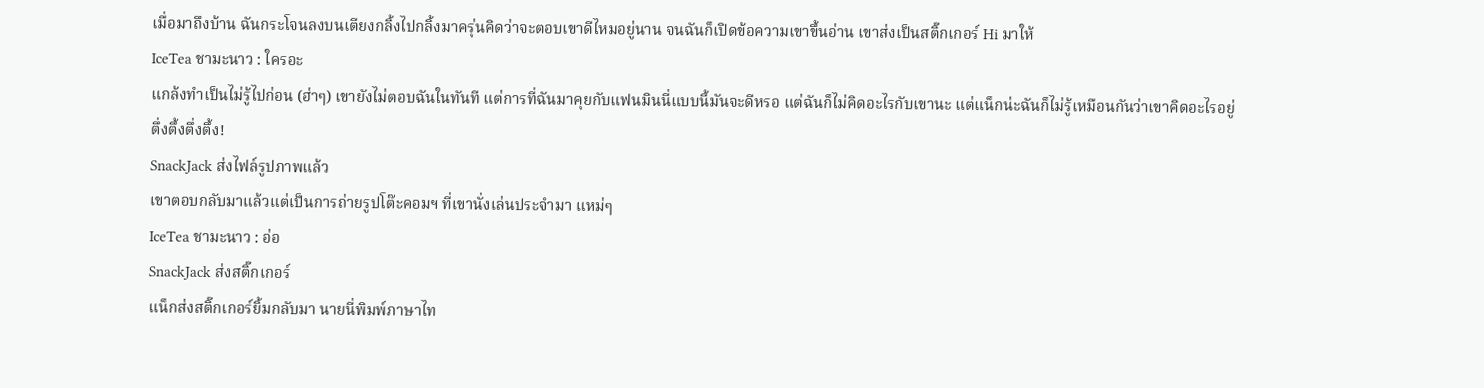เมื่อมาถึงบ้าน ฉันกระโจนลงบนเตียงกลิ้งไปกลิ้งมาครุ่นคิดว่าจะตอบเขาดีไหมอยู่นาน จนฉันก็เปิดข้อความเขาขึ้นอ่าน เขาส่งเป็นสติ๊กเกอร์ Hi มาให้
IceTea ชามะนาว : ใครอะ
แกล้งทำเป็นไม่รู้ไปก่อน (ฮ่าๆ) เขายังไม่ตอบฉันในทันที แต่การที่ฉันมาคุยกับแฟนมินนี่แบบนี้มันจะดีหรอ แต่ฉันก็ไม่คิดอะไรกับเขานะ แต่แน็กน่ะฉันก็ไม่รู้เหมือนกันว่าเขาคิดอะไรอยู่
ตึ่งตึ้งตึ่งตึ้ง!
SnackJack ส่งไฟล์รูปภาพแล้ว
เขาตอบกลับมาแล้วแต่เป็นการถ่ายรูปโต๊ะคอมฯ ที่เขานั่งเล่นประจำมา แหม่ๆ
IceTea ชามะนาว : อ่อ
SnackJack ส่งสติ๊กเกอร์
แน็กส่งสติ๊กเกอร์ยิ้มกลับมา นายนี่พิมพ์ภาษาไท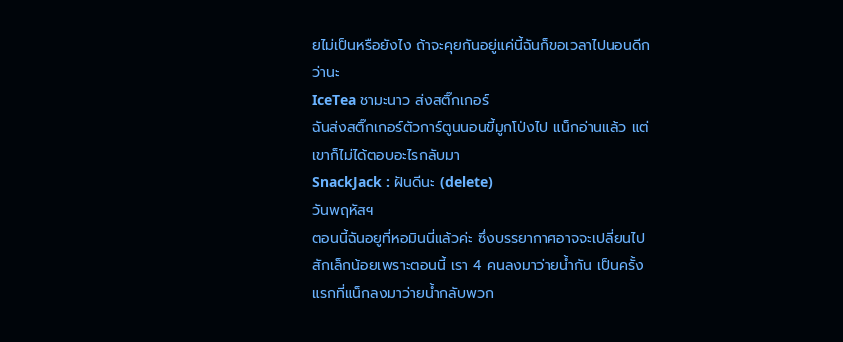ยไม่เป็นหรือยังไง ถ้าจะคุยกันอยู่แค่นี้ฉันก็ขอเวลาไปนอนดีกว่านะ
IceTea ชามะนาว ส่งสติ๊กเกอร์
ฉันส่งสติ๊กเกอร์ตัวการ์ตูนนอนขี้มูกโป่งไป แน็กอ่านแล้ว แต่เขาก็ไม่ได้ตอบอะไรกลับมา
SnackJack : ฝันดีนะ (delete)
วันพฤหัสฯ
ตอนนี้ฉันอยูที่หอมินนี่แล้วค่ะ ซึ่งบรรยากาศอาจจะเปลี่ยนไปสักเล็กน้อยเพราะตอนนี้ เรา 4 คนลงมาว่ายน้ำกัน เป็นครั้งแรกที่แน็กลงมาว่ายน้ำกลับพวก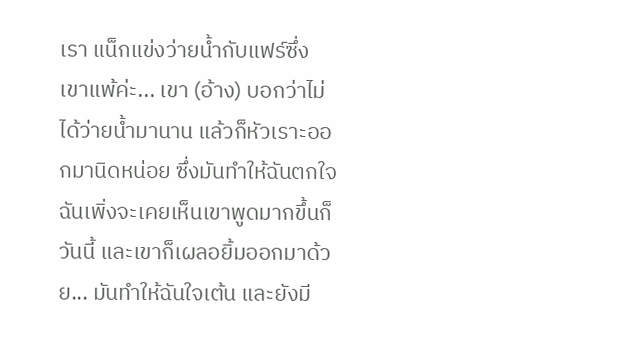เรา แน็กแข่งว่ายน้ำกับแฟร์ซึ่งเขาแพ้ค่ะ... เขา (อ้าง) บอกว่าไม่ได้ว่ายน้ำมานาน แล้วก็หัวเราะออกมานิดหน่อย ซึ่งมันทำให้ฉันตกใจ ฉันเพิ่งจะเคยเห็นเขาพูดมากขึ้นก็วันนี้ และเขาก็เผลอยิ้มออกมาด้วย... มันทำให้ฉันใจเต้น และยังมี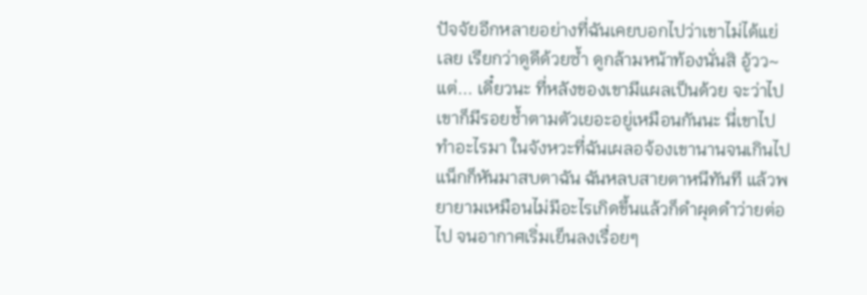ปัจจัยอีกหลายอย่างที่ฉันเคยบอกไปว่าเขาไม่ได้แย่เลย เรียกว่าดูดีด้วยซ้ำ ดูกล้ามหน้าท้องนั่นสิ อู้วว~ แต่... เดี๋ยวนะ ที่หลังของเขามีแผลเป็นด้วย จะว่าไปเขาก็มีรอยช้ำตามตัวเยอะอยู่เหมือนกันนะ นี่เขาไปทำอะไรมา ในจังหวะที่ฉันเผลอจ้องเขานานจนเกินไปแน็กก็หันมาสบตาฉัน ฉันหลบสายตาหนีทันที แล้วพยายามเหมือนไม่มีอะไรเกิดขึ้นแล้วก็ดำผุดดำว่ายต่อไป จนอากาศเริ่มเย็นลงเรื่อยๆ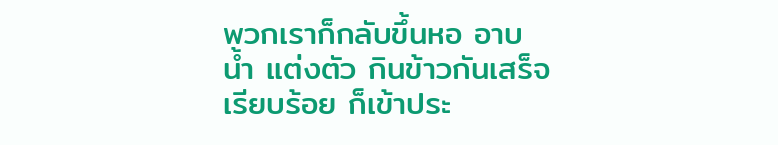พวกเราก็กลับขึ้นหอ อาบน้ำ แต่งตัว กินข้าวกันเสร็จเรียบร้อย ก็เข้าประ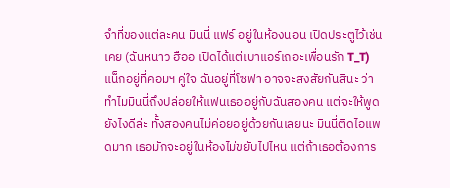จำที่ของแต่ละคน มินนี่ แฟร์ อยู่ในห้องนอน เปิดประตูไว้เช่นเคย (ฉันหนาว ฮืออ เปิดได้แต่เบาแอร์เถอะเพื่อนรัก T_T) แน็กอยู่ที่คอมฯ คู่ใจ ฉันอยู่ที่โซฟา อาจจะสงสัยกันสินะ ว่าทำไมมินนี่ถึงปล่อยให้แฟนเธออยู่กับฉันสองคน แต่จะให้พูดยังไงดีล่ะ ทั้งสองคนไม่ค่อยอยู่ด้วยกันเลยนะ มินนี่ติดไอแพดมาก เธอมักจะอยู่ในห้องไม่ขยับไปไหน แต่ถ้าเธอต้องการ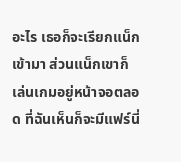อะไร เธอก็จะเรียกแน็กเข้ามา ส่วนแน็กเขาก็เล่นเกมอยู่หน้าจอตลอด ที่ฉันเห็นก็จะมีแฟร์นี่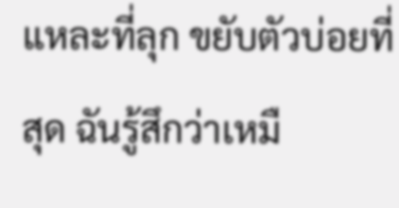แหละที่ลุก ขยับตัวบ่อยที่สุด ฉันรู้สึกว่าเหมื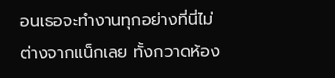อนเธอจะทำงานทุกอย่างที่นี่ไม่ต่างจากแน็กเลย ทั้งกวาดห้อง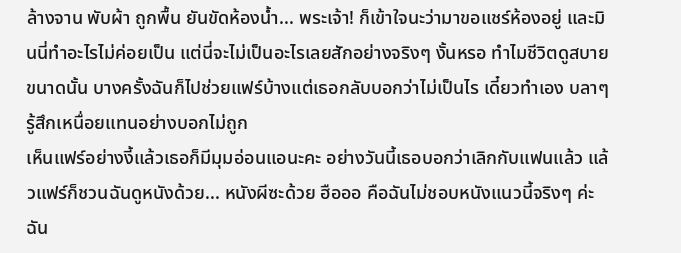ล้างจาน พับผ้า ถูกพื้น ยันขัดห้องน้ำ... พระเจ้า! ก็เข้าใจนะว่ามาขอแชร์ห้องอยู่ และมินนี่ทำอะไรไม่ค่อยเป็น แต่นี่จะไม่เป็นอะไรเลยสักอย่างจริงๆ งั้นหรอ ทำไมชีวิตดูสบายขนาดนั้น บางครั้งฉันก็ไปช่วยแฟร์บ้างแต่เธอกลับบอกว่าไม่เป็นไร เดี๋ยวทำเอง บลาๆ รู้สึกเหนื่อยแทนอย่างบอกไม่ถูก
เห็นแฟร์อย่างงี้แล้วเธอก็มีมุมอ่อนแอนะคะ อย่างวันนี้เธอบอกว่าเลิกกับแฟนแล้ว แล้วแฟร์ก็ชวนฉันดูหนังด้วย... หนังผีซะด้วย ฮือออ คือฉันไม่ชอบหนังแนวนี้จริงๆ ค่ะ ฉัน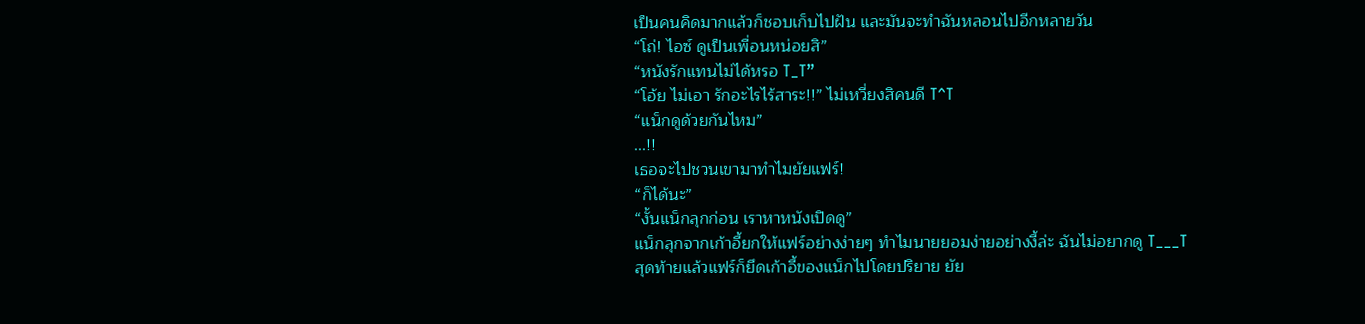เป็นคนคิดมากแล้วก็ชอบเก็บไปฝัน และมันจะทำฉันหลอนไปอีกหลายวัน
“โถ่! ไอซ์ ดูเป็นเพื่อนหน่อยสิ”
“หนังรักแทนไม่ได้หรอ T_T”
“โอ้ย ไม่เอา รักอะไรไร้สาระ!!” ไม่เหวี่ยงสิคนดี T^T
“แน็กดูด้วยกันไหม”
...!!
เธอจะไปชวนเขามาทำไมยัยแฟร์!
“ก็ได้นะ”
“งั้นแน็กลุกก่อน เราหาหนังเปิดดู”
แน็กลุกจากเก้าอี้ยกให้แฟร์อย่างง่ายๆ ทำไมนายยอมง่ายอย่างงี้ล่ะ ฉันไม่อยากดู T___T
สุดท้ายแล้วแฟร์ก็ยึดเก้าอี้ของแน็กไปโดยปริยาย ยัย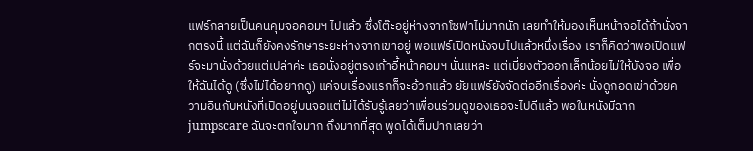แฟร์กลายเป็นคนคุมจอคอมฯ ไปแล้ว ซึ่งโต๊ะอยู่ห่างจากโซฟาไม่มากนัก เลยทำให้มองเห็นหน้าจอได้ถ้านั่งจากตรงนี้ แต่ฉันก็ยังคงรักษาระยะห่างจากเขาอยู่ พอแฟร์เปิดหนังจบไปแล้วหนึ่งเรื่อง เราก็คิดว่าพอเปิดแฟร์จะมานั่งด้วยแต่เปล่าค่ะ เธอนั่งอยู่ตรงเก้าอี้หน้าคอมฯ นั่นแหละ แต่เบี่ยงตัวออกเล็กน้อยไม่ให้บังจอ เพื่อให้ฉันได้ดู (ซึ่งไม่ได้อยากดู) แค่จบเรื่องแรกก็จะอ้วกแล้ว ยัยแฟร์ยังจัดต่ออีกเรื่องค่ะ นั่งดูกอดเข่าด้วยความอินกับหนังที่เปิดอยู่บนจอแต่ไม่ได้รับรู้เลยว่าเพื่อนร่วมดูของเธอจะไปดีแล้ว พอในหนังมีฉาก jumpscare ฉันจะตกใจมาก ถึงมากที่สุด พูดได้เต็มปากเลยว่า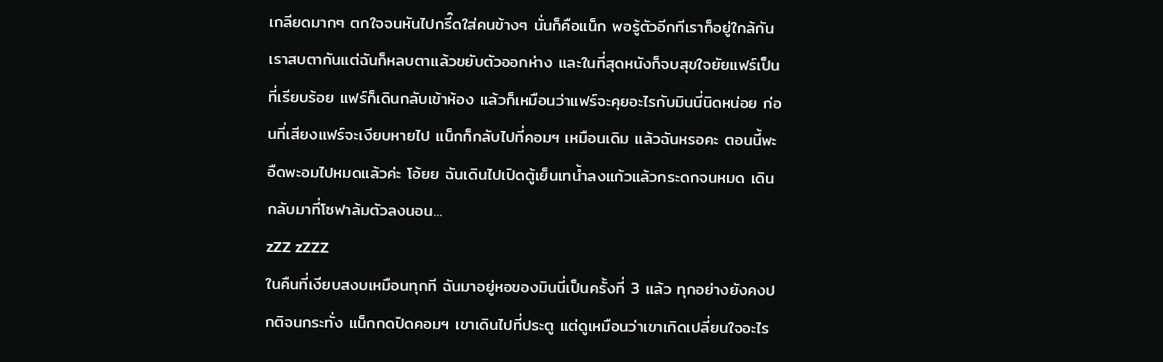เกลียดมากๆ ตกใจจนหันไปกรี๊ดใส่คนข้างๆ นั่นก็คือแน็ก พอรู้ตัวอีกทีเราก็อยู่ใกล้กัน เราสบตากันแต่ฉันก็หลบตาแล้วขยับตัวออกห่าง และในที่สุดหนังก็จบสุขใจยัยแฟร์เป็นที่เรียบร้อย แฟร์ก็เดินกลับเข้าห้อง แล้วก็เหมือนว่าแฟร์จะคุยอะไรกับมินนี่นิดหน่อย ก่อนที่เสียงแฟร์จะเงียบหายไป แน็กก็กลับไปที่คอมฯ เหมือนเดิม แล้วฉันหรอคะ ตอนนี้พะอืดพะอมไปหมดแล้วค่ะ โอ้ยย ฉันเดินไปเปิดตู้เย็นเทน้ำลงแก้วแล้วกระดกจนหมด เดินกลับมาที่โซฟาล้มตัวลงนอน...
zZZ zZZZ
ในคืนที่เงียบสงบเหมือนทุกที ฉันมาอยู่หอของมินนี่เป็นครั้งที่ 3 แล้ว ทุกอย่างยังคงปกติจนกระทั่ง แน็กกดปิดคอมฯ เขาเดินไปที่ประตู แต่ดูเหมือนว่าเขาเกิดเปลี่ยนใจอะไร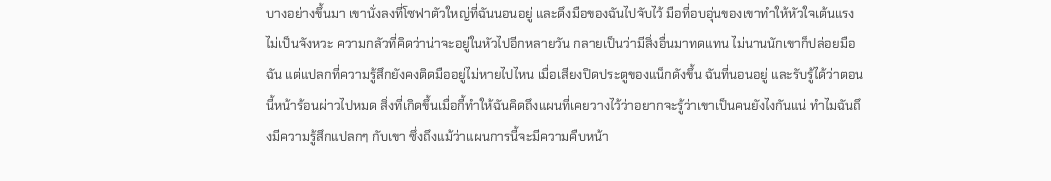บางอย่างขึ้นมา เขานั่งลงที่โซฟาตัวใหญ่ที่ฉันนอนอยู่ และดึงมือของฉันไปจับไว้ มือที่อบอุ่นของเขาทำให้หัวใจเต้นแรงไม่เป็นจังหวะ ความกลัวที่คิดว่าน่าจะอยู่ในหัวไปอีกหลายวัน กลายเป็นว่ามีสิ่งอื่นมาทดแทน ไม่นานนักเขาก็ปล่อยมือฉัน แต่แปลกที่ความรู้สึกยังคงติดมืออยู่ไม่หายไปไหน เมื่อเสียงปิดประตูของแน็กดังขึ้น ฉันที่นอนอยู่ และรับรู้ได้ว่าตอนนี้หน้าร้อนผ่าวไปหมด สิ่งที่เกิดขึ้นเมื่อกี้ทำให้ฉันคิดถึงแผนที่เคยวางไว้ว่าอยากจะรู้ว่าเขาเป็นคนยังไงกันแน่ ทำไมฉันถึงมีความรู้สึกแปลกๆ กับเขา ซึ่งถึงแม้ว่าแผนการนี้จะมีความคืบหน้า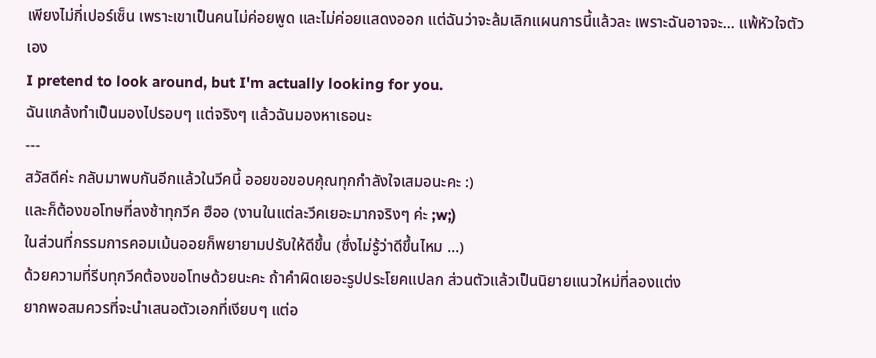เพียงไม่กี่เปอร์เซ็น เพราะเขาเป็นคนไม่ค่อยพูด และไม่ค่อยแสดงออก แต่ฉันว่าจะล้มเลิกแผนการนี้แล้วละ เพราะฉันอาจจะ... แพ้หัวใจตัวเอง
I pretend to look around, but I'm actually looking for you.
ฉันแกล้งทำเป็นมองไปรอบๆ แต่จริงๆ แล้วฉันมองหาเธอนะ
---
สวัสดีค่ะ กลับมาพบกันอีกแล้วในวีคนี้ ออยขอขอบคุณทุกกำลังใจเสมอนะคะ :)
และก็ต้องขอโทษที่ลงช้าทุกวีค ฮืออ (งานในแต่ละวีคเยอะมากจริงๆ ค่ะ ;w;)
ในส่วนที่กรรมการคอมเม้นออยก็พยายามปรับให้ดีขึ้น (ซึ่งไม่รู้ว่าดีขึ้นไหม ...)
ด้วยความที่รีบทุกวีคต้องขอโทษด้วยนะคะ ถ้าคำผิดเยอะรูปประโยคแปลก ส่วนตัวแล้วเป็นนิยายแนวใหม่ที่ลองแต่ง
ยากพอสมควรที่จะนำเสนอตัวเอกที่เงียบๆ แต่อ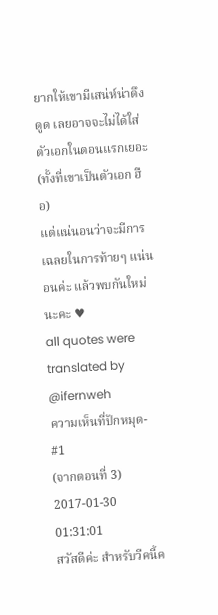ยากให้เขามีเสน่ห์น่าดึงดูด เลยอาจจะไม่ได้ใส่ตัวเอกในตอนแรกเยอะ (ทั้งที่เขาเป็นตัวเอก ฮือ)
แต่แน่นอนว่าจะมีการเฉลยในการท้ายๆ แน่นอนค่ะ แล้วพบกันใหม่นะคะ ♥
all quotes were translated by @ifernweh
ความเห็นที่ปักหมุด-
#1
(จากตอนที่ 3)
2017-01-30 01:31:01
สวัสดีค่ะ สำหรับวีคนี้ค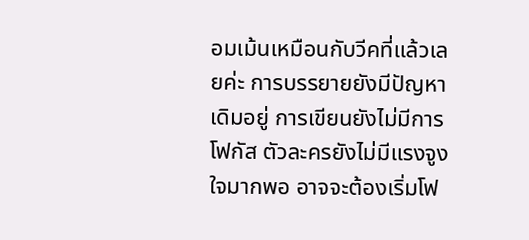อมเม้นเหมือนกับวีคที่แล้วเลยค่ะ การบรรยายยังมีปัญหาเดิมอยู่ การเขียนยังไม่มีการโฟกัส ตัวละครยังไม่มีแรงจูงใจมากพอ อาจจะต้องเริ่มโฟ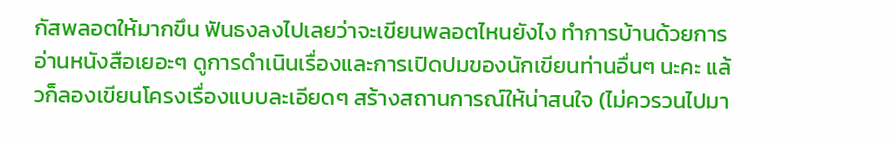กัสพลอตให้มากขึน ฟันธงลงไปเลยว่าจะเขียนพลอตไหนยังไง ทำการบ้านด้วยการอ่านหนังสือเยอะๆ ดูการดำเนินเรื่องและการเปิดปมของนักเขียนท่านอื่นๆ นะคะ แล้วก็ลองเขียนโครงเรื่องแบบละเอียดๆ สร้างสถานการณ์ให้น่าสนใจ (ไม่ควรวนไปมา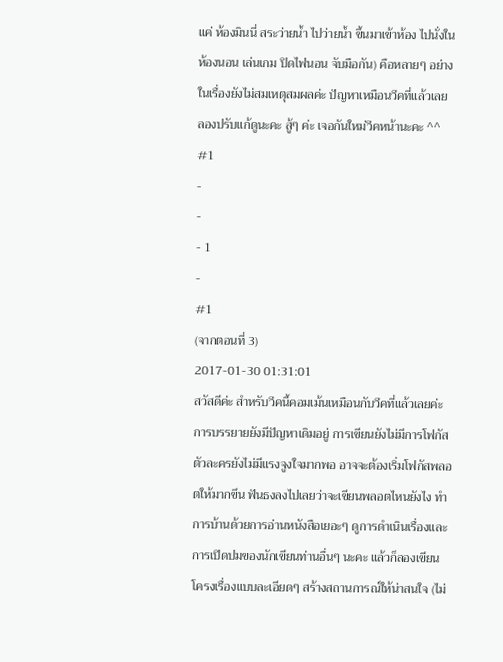แค่ ห้องมินนี่ สระว่ายน้ำ ไปว่ายน้ำ ขึ้นมาเข้าห้อง ไปนั่งในห้องนอน เล่นเกม ปิดไฟนอน จับมือกัน) คือหลายๆ อย่างในเรื่องยังไม่สมเหตุสมผลค่ะ ปัญหาเหมือนวีคที่แล้วเลย ลองปรับแก้ดูนะคะ สู้ๆ ค่ะ เจอกันใหม่วีคหน้านะคะ ^^
#1
-
-
- 1
-
#1
(จากตอนที่ 3)
2017-01-30 01:31:01
สวัสดีค่ะ สำหรับวีคนี้คอมเม้นเหมือนกับวีคที่แล้วเลยค่ะ การบรรยายยังมีปัญหาเดิมอยู่ การเขียนยังไม่มีการโฟกัส ตัวละครยังไม่มีแรงจูงใจมากพอ อาจจะต้องเริ่มโฟกัสพลอตให้มากขึน ฟันธงลงไปเลยว่าจะเขียนพลอตไหนยังไง ทำการบ้านด้วยการอ่านหนังสือเยอะๆ ดูการดำเนินเรื่องและการเปิดปมของนักเขียนท่านอื่นๆ นะคะ แล้วก็ลองเขียนโครงเรื่องแบบละเอียดๆ สร้างสถานการณ์ให้น่าสนใจ (ไม่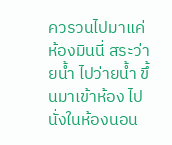ควรวนไปมาแค่ ห้องมินนี่ สระว่ายน้ำ ไปว่ายน้ำ ขึ้นมาเข้าห้อง ไปนั่งในห้องนอน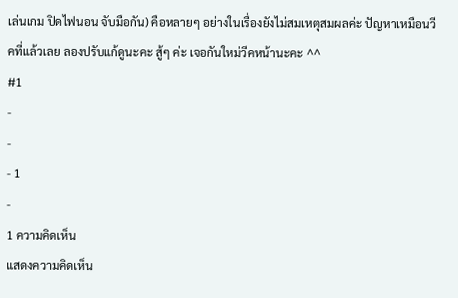เล่นเกม ปิดไฟนอน จับมือกัน) คือหลายๆ อย่างในเรื่องยังไม่สมเหตุสมผลค่ะ ปัญหาเหมือนวีคที่แล้วเลย ลองปรับแก้ดูนะคะ สู้ๆ ค่ะ เจอกันใหม่วีคหน้านะคะ ^^
#1
-
-
- 1
-
1 ความคิดเห็น
แสดงความคิดเห็น